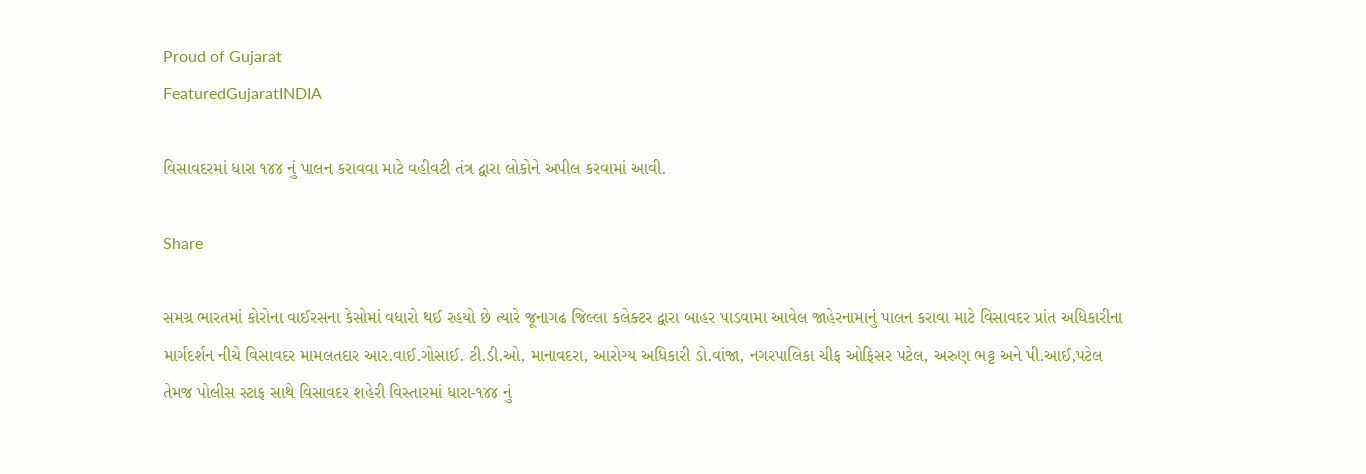Proud of Gujarat
FeaturedGujaratINDIA

વિસાવદરમાં ધારા ૧૪૪ નું પાલન કરાવવા માટે વહીવટી તંત્ર દ્વારા લોકોને અપીલ કરવામાં આવી.

Share

સમગ્ર ભારતમાં કોરોના વાઈરસના કેસોમાં વધારો થઈ રહયો છે ત્યારે જૂનાગઢ જિલ્લા કલેક્ટર દ્વારા બાહર પાડવામા આવેલ જાહેરનામાનું પાલન કરાવા માટે વિસાવદર પ્રાંત અધિકારીના માર્ગદર્શન નીચે વિસાવદર મામલતદાર આર.વાઈ.ગોસાઈ. ટી.ડી.ઓ, માનાવદરા, આરોગ્ય અધિકારી ડો.વાંજા, નગરપાલિકા ચીફ ઓફિસર પટેલ, અરુણ ભટ્ટ અને પી.આઈ,પટેલ તેમજ પોલીસ સ્ટાફ સાથે વિસાવદર શહેરી વિસ્તારમાં ધારા-૧૪૪ નું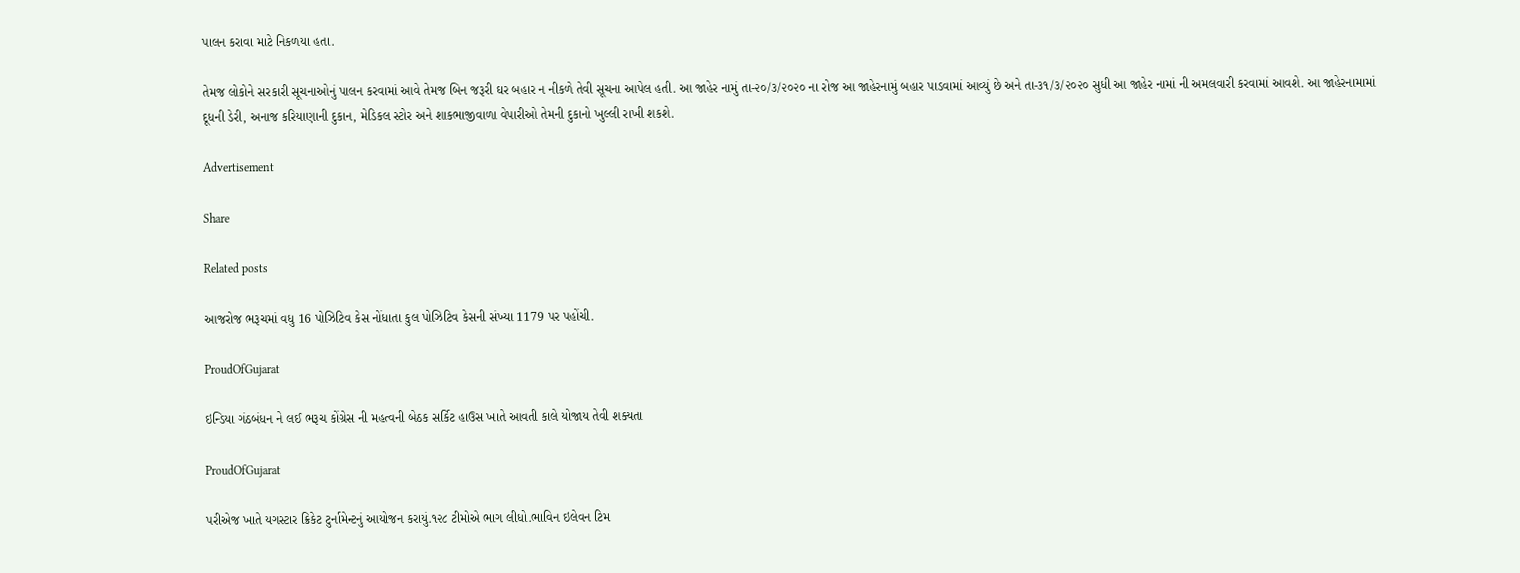પાલન કરાવા માટે નિકળયા હતા.

તેમજ લોકોને સરકારી સૂચનાઓનું પાલન કરવામાં આવે તેમજ બિન જરૂરી ઘર બહાર ન નીકળે તેવી સૂચના આપેલ હતી. આ જાહેર નામું તા-૨૦/૩/૨૦૨૦ ના રોજ આ જાહેરનામું બહાર પાડવામાં આવ્યું છે અને તા-૩૧/૩/૨૦૨૦ સુધી આ જાહેર નામાં ની અમલવારી કરવામાં આવશે. આ જાહેરનામામાં દૂધની ડેરી, અનાજ કરિયાણાની દુકાન, મેડિકલ સ્ટોર અને શાકભાજીવાળા વેપારીઓ તેમની દુકાનો ખુલ્લી રાખી શકશે.

Advertisement

Share

Related posts

આજરોજ ભરૂચમાં વધુ 16 પોઝિટિવ કેસ નોંધાતા કુલ પોઝિટિવ કેસની સંખ્યા 1179 પર પહોંચી.

ProudOfGujarat

ઇન્ડિયા ગંઠબંધન ને લઈ ભરૂચ કોંગ્રેસ ની મહત્વની બેઠક સર્કિટ હાઉસ ખાતે આવતી કાલે યોજાય તેવી શક્યતા

ProudOfGujarat

પરીએજ ખાતે યગસ્ટાર ક્રિકેટ ટુર્નામેન્ટનું આયોજન કરાયું.૧૨૮ ટીમોએ ભાગ લીધો.ભાવિન ઇલેવન ટિમ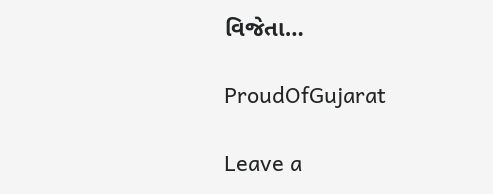વિજેતા…

ProudOfGujarat

Leave a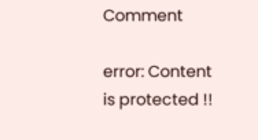Comment

error: Content is protected !!